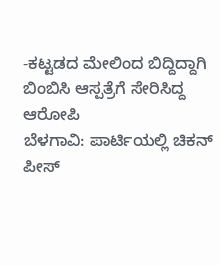-ಕಟ್ಟಡದ ಮೇಲಿಂದ ಬಿದ್ದಿದ್ದಾಗಿ ಬಿಂಬಿಸಿ ಆಸ್ಪತ್ರೆಗೆ ಸೇರಿಸಿದ್ದ ಆರೋಪಿ
ಬೆಳಗಾವಿ: ಪಾರ್ಟಿಯಲ್ಲಿ ಚಿಕನ್ ಪೀಸ್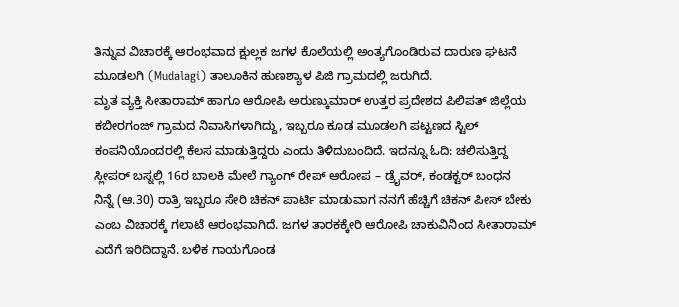ತಿನ್ನುವ ವಿಚಾರಕ್ಕೆ ಆರಂಭವಾದ ಕ್ಷುಲ್ಲಕ ಜಗಳ ಕೊಲೆಯಲ್ಲಿ ಅಂತ್ಯಗೊಂಡಿರುವ ದಾರುಣ ಘಟನೆ ಮೂಡಲಗಿ (Mudalagi) ತಾಲೂಕಿನ ಹುಣಶ್ಯಾಳ ಪಿಜಿ ಗ್ರಾಮದಲ್ಲಿ ಜರುಗಿದೆ.
ಮೃತ ವ್ಯಕ್ತಿ ಸೀತಾರಾಮ್ ಹಾಗೂ ಆರೋಪಿ ಅರುಣ್ಕುಮಾರ್ ಉತ್ತರ ಪ್ರದೇಶದ ಪಿಲಿಪತ್ ಜಿಲ್ಲೆಯ ಕಬೀರಗಂಜ್ ಗ್ರಾಮದ ನಿವಾಸಿಗಳಾಗಿದ್ದು, ಇಬ್ಬರೂ ಕೂಡ ಮೂಡಲಗಿ ಪಟ್ಟಣದ ಸ್ಟಿಲ್ ಕಂಪನಿಯೊಂದರಲ್ಲಿ ಕೆಲಸ ಮಾಡುತ್ತಿದ್ದರು ಎಂದು ತಿಳಿದುಬಂದಿದೆ. ಇದನ್ನೂ ಓದಿ: ಚಲಿಸುತ್ತಿದ್ದ ಸ್ಲೀಪರ್ ಬಸ್ನಲ್ಲಿ 16ರ ಬಾಲಕಿ ಮೇಲೆ ಗ್ಯಾಂಗ್ ರೇಪ್ ಆರೋಪ – ಡ್ರೈವರ್, ಕಂಡಕ್ಟರ್ ಬಂಧನ
ನಿನ್ನೆ (ಆ.30) ರಾತ್ರಿ ಇಬ್ಬರೂ ಸೇರಿ ಚಿಕನ್ ಪಾರ್ಟಿ ಮಾಡುವಾಗ ನನಗೆ ಹೆಚ್ಚಿಗೆ ಚಿಕನ್ ಪೀಸ್ ಬೇಕು ಎಂಬ ವಿಚಾರಕ್ಕೆ ಗಲಾಟೆ ಆರಂಭವಾಗಿದೆ. ಜಗಳ ತಾರಕಕ್ಕೇರಿ ಆರೋಪಿ ಚಾಕುವಿನಿಂದ ಸೀತಾರಾಮ್ ಎದೆಗೆ ಇರಿದಿದ್ದಾನೆ. ಬಳಿಕ ಗಾಯಗೊಂಡ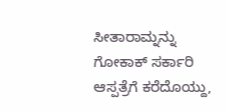ಸೀತಾರಾಮ್ನನ್ನು ಗೋಕಾಕ್ ಸರ್ಕಾರಿ ಆಸ್ಪತ್ರೆಗೆ ಕರೆದೊಯ್ದು,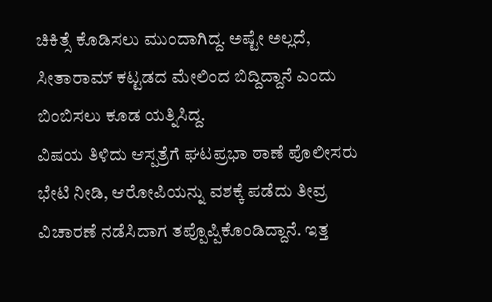ಚಿಕಿತ್ಸೆ ಕೊಡಿಸಲು ಮುಂದಾಗಿದ್ದ. ಅಷ್ಟೇ ಅಲ್ಲದೆ, ಸೀತಾರಾಮ್ ಕಟ್ಟಡದ ಮೇಲಿಂದ ಬಿದ್ದಿದ್ದಾನೆ ಎಂದು ಬಿಂಬಿಸಲು ಕೂಡ ಯತ್ನಿಸಿದ್ದ.
ವಿಷಯ ತಿಳಿದು ಆಸ್ಪತ್ರೆಗೆ ಘಟಪ್ರಭಾ ಠಾಣೆ ಪೊಲೀಸರು ಭೇಟಿ ನೀಡಿ, ಆರೋಪಿಯನ್ನು ವಶಕ್ಕೆ ಪಡೆದು ತೀವ್ರ ವಿಚಾರಣೆ ನಡೆಸಿದಾಗ ತಪ್ಪೊಪ್ಪಿಕೊಂಡಿದ್ದಾನೆ. ಇತ್ತ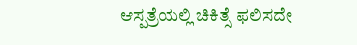ಆಸ್ಪತ್ರೆಯಲ್ಲಿ ಚಿಕಿತ್ಸೆ ಫಲಿಸದೇ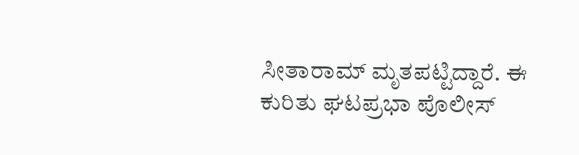ಸೀತಾರಾಮ್ ಮೃತಪಟ್ಟಿದ್ದಾರೆ. ಈ ಕುರಿತು ಘಟಪ್ರಭಾ ಪೊಲೀಸ್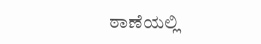ಠಾಣೆಯಲ್ಲಿ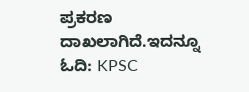ಪ್ರಕರಣ ದಾಖಲಾಗಿದೆ.ಇದನ್ನೂ ಓದಿ: KPSC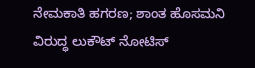ನೇಮಕಾತಿ ಹಗರಣ; ಶಾಂತ ಹೊಸಮನಿ ವಿರುದ್ಧ ಲುಕೌಟ್ ನೋಟಿಸ್